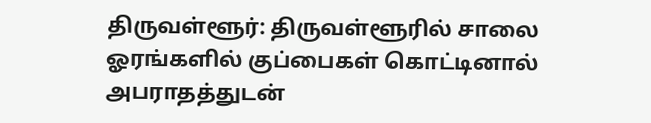திருவள்ளூர்: திருவள்ளூரில் சாலை ஓரங்களில் குப்பைகள் கொட்டினால் அபராதத்துடன்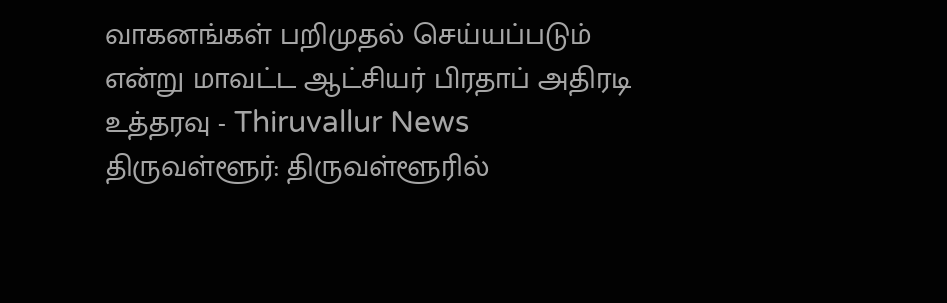வாகனங்கள் பறிமுதல் செய்யப்படும் என்று மாவட்ட ஆட்சியர் பிரதாப் அதிரடி உத்தரவு - Thiruvallur News
திருவள்ளூர்: திருவள்ளூரில்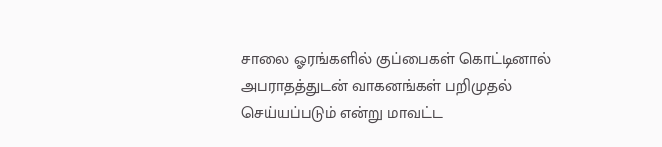சாலை ஓரங்களில் குப்பைகள் கொட்டினால் அபராதத்துடன் வாகனங்கள் பறிமுதல் செய்யப்படும் என்று மாவட்ட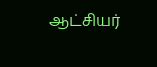ஆட்சியர்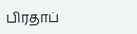பிரதாப்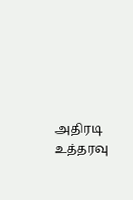அதிரடி உத்தரவு